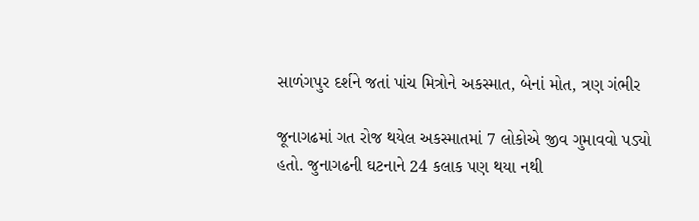સાળંગપુર દર્શને જતાં પાંચ મિત્રોને અકસ્માત, બેનાં મોત, ત્રણ ગંભીર

જૂનાગઢમાં ગત રોજ થયેલ અકસ્માતમાં 7 લોકોએ જીવ ગુમાવવો પડ્યો હતો. જુનાગઢની ઘટનાને 24 કલાક પણ થયા નથી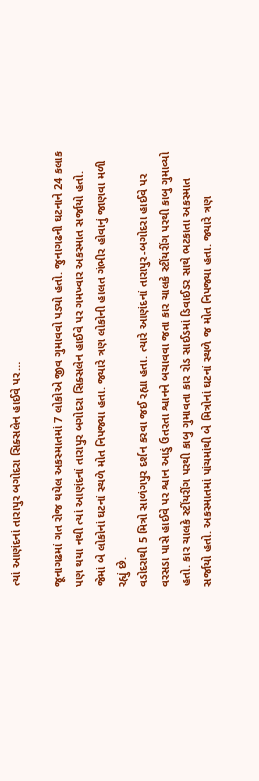ત્યાં આણંદનાં તારાપુર બગોદરા સિક્સલેન હાઈવે પર…

જૂનાગઢમાં ગત રોજ થયેલ અકસ્માતમાં 7 લોકોએ જીવ ગુમાવવો પડ્યો હતો. જુનાગઢની ઘટનાને 24 કલાક પણ થયા નથી ત્યાં આણંદનાં તારાપુર બગોદરા સિક્સલેન હાઈવે પર ગમખ્વાર અકસ્માત સર્જાયો હતો. જેમાં બે લોકોનાં ઘટનાં સ્થળે મોત નિપજ્યા હતા. જ્યારે ત્રણ લોકોની હાલત ગંભીર હોવાનું જાણવા મળી રહ્યું છે.
વડોદરાથી 5 મિત્રો સાળંગપુર દર્શન કરવા જઈ રહ્યા હતા. ત્યારે આણંદનાં તારાપુર-બગોદરા હાઈવે પર વરસડા પાસે હાઈવે પર શ્વાન આડું ઉતરતા શ્વાનને બચાવવા જતા કાર ચાલકે સ્ટીંયરીંગ પરથી કાબુ ગુમાવ્યો હતો. કાર ચાલકે સ્ટીંયરીંગ પરથી કાબુ ગુમાવતા કાર રોડ સાઈડમાં ડિવાઈડર સાથે ભટકાતા અકસ્માત સર્જાયો હતો. અકસ્માતમાં પાંચમાંથી બે મિત્રોનાં ઘટનાં સ્થળે જ મોત નિપજ્યા હતા. જ્યારે ત્રણ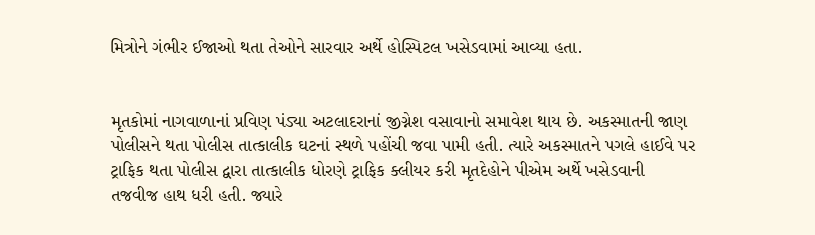મિત્રોને ગંભીર ઈજાઓ થતા તેઓને સારવાર અર્થે હોસ્પિટલ ખસેડવામાં આવ્યા હતા.


મૃતકોમાં નાગવાળાનાં પ્રવિણ પંડ્યા અટલાદરાનાં જીગ્નેશ વસાવાનો સમાવેશ થાય છે. અકસ્માતની જાણ પોલીસને થતા પોલીસ તાત્કાલીક ઘટનાં સ્થળે પહોંચી જવા પામી હતી. ત્યારે અકસ્માતને પગલે હાઈવે પર ટ્રાફિક થતા પોલીસ દ્વારા તાત્કાલીક ધોરણે ટ્રાફિક ક્લીયર કરી મૃતદેહોને પીએમ અર્થે ખસેડવાની તજવીજ હાથ ધરી હતી. જ્યારે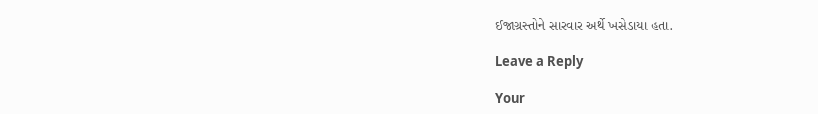ઈજાગ્રસ્તોને સારવાર અર્થે ખસેડાયા હતા.

Leave a Reply

Your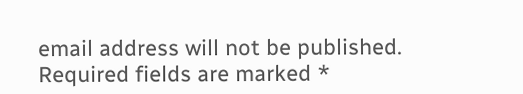email address will not be published. Required fields are marked *